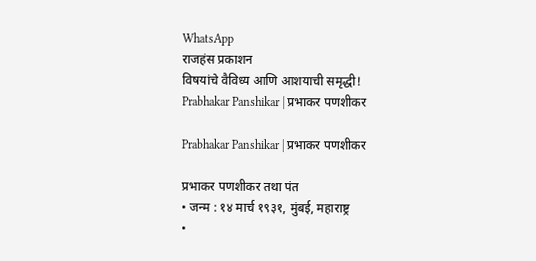WhatsApp
राजहंस प्रकाशन
विषयांचे वैविध्य आणि आशयाची समृद्धी!
Prabhakar Panshikar | प्रभाकर पणशीकर

Prabhakar Panshikar | प्रभाकर पणशीकर

प्रभाकर पणशीकर तथा पंत
• जन्म : १४ मार्च १९३१, मुंबई, महाराष्ट्र
•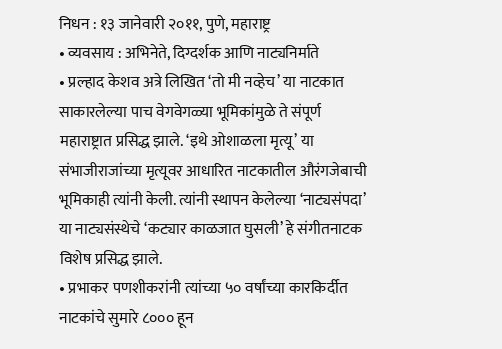निधन : १३ जानेवारी २०११, पुणे, महाराष्ट्र
• व्यवसाय : अभिनेते, दिग्दर्शक आणि नाट्यनिर्माते
• प्रल्हाद केशव अत्रे लिखित ‘तो मी नव्हेच’ या नाटकात साकारलेल्या पाच वेगवेगळ्या भूमिकांमुळे ते संपूर्ण महाराष्ट्रात प्रसिद्ध झाले. ‘इथे ओशाळला मृत्यू’ या संभाजीराजांच्या मृत्यूवर आधारित नाटकातील औरंगजेबाची भूमिकाही त्यांनी केली. त्यांनी स्थापन केलेल्या ‘नाट्यसंपदा’ या नाट्यसंस्थेचे ‘कट्यार काळजात घुसली’ हे संगीतनाटक विशेष प्रसिद्ध झाले.
• प्रभाकर पणशीकरांनी त्यांच्या ५० वर्षांच्या कारकिर्दीत नाटकांचे सुमारे ८००० हून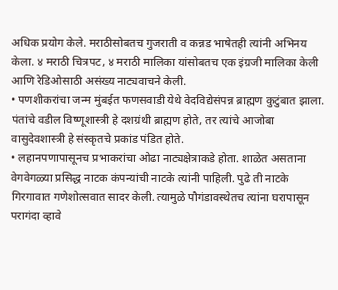अधिक प्रयोग केले. मराठीसोबतच गुजराती व कन्नड भाषेतही त्यांनी अभिनय केला. ४ मराठी चित्रपट, ४ मराठी मालिका यांसोबतच एक इंग्रजी मालिका केली आणि रेडिओसाठी असंख्य नाट्यवाचने केली.
• पणशीकरांचा जन्म मुंबईत फणसवाडी येथे वेदविद्येसंपन्न ब्राह्मण कुटुंबात झाला. पंतांचे वडील विष्णूशास्त्री हे दशग्रंथी ब्राह्मण होते, तर त्यांचे आजोबा वासुदेवशास्त्री हे संस्कृतचे प्रकांड पंडित होते.
• लहानपणापासूनच प्रभाकरांचा ओढा नाट्यक्षेत्राकडे होता. शाळेत असताना वेगवेगळ्या प्रसिद्ध नाटक कंपन्यांची नाटके त्यांनी पाहिली. पुढे ती नाटके गिरगावात गणेशोत्सवात सादर केली. त्यामुळे पौगंडावस्थेतच त्यांना घरापासून परागंदा व्हावे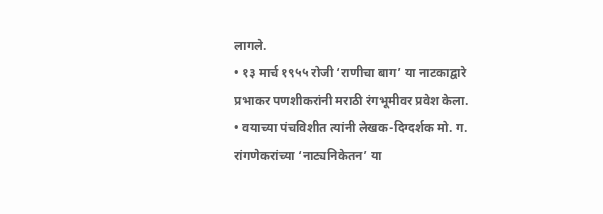लागले.
• १३ मार्च १९५५ रोजी ‘राणीचा बाग’ या नाटकाद्वारे प्रभाकर पणशीकरांनी मराठी रंगभूमीवर प्रवेश केला.
• वयाच्या पंचविशीत त्यांनी लेखक-दिग्दर्शक मो. ग. रांगणेकरांच्या ‘नाट्यनिकेतन’ या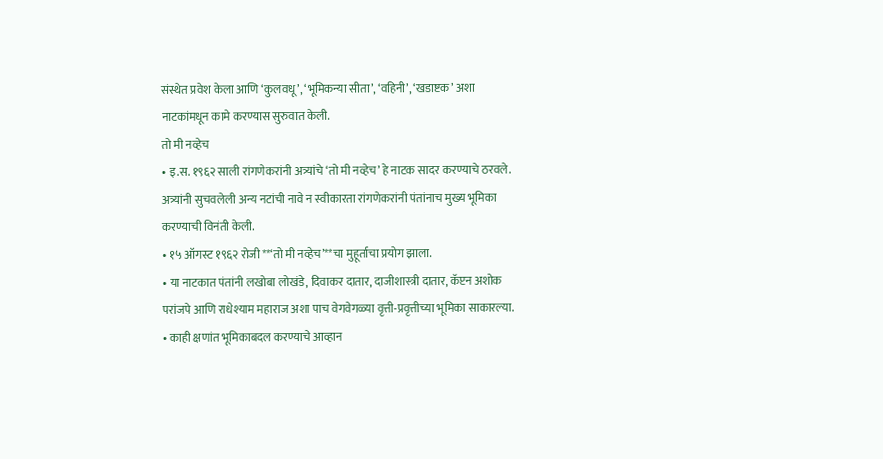संस्थेत प्रवेश केला आणि ‘कुलवधू’, ‘भूमिकन्या सीता’, ‘वहिनी’, ‘खडाष्टक’ अशा नाटकांमधून कामे करण्यास सुरुवात केली.
तो मी नव्हेच
• इ.स. १९६२ साली रांगणेकरांनी अत्र्यांचे ‘तो मी नव्हेच’ हे नाटक सादर करण्याचे ठरवले. अत्र्यांनी सुचवलेली अन्य नटांची नावे न स्वीकारता रांगणेकरांनी पंतांनाच मुख्य भूमिका करण्याची विनंती केली.
• १५ ऑगस्ट १९६२ रोजी **‘तो मी नव्हेच’**चा मुहूर्ताचा प्रयोग झाला.
• या नाटकात पंतांनी लखोबा लोखंडे, दिवाकर दातार, दाजीशास्त्री दातार, कॅप्टन अशोक परांजपे आणि राधेश्याम महाराज अशा पाच वेगवेगळ्या वृत्ती-प्रवृत्तीच्या भूमिका साकारल्या.
• काही क्षणांत भूमिकाबदल करण्याचे आव्हान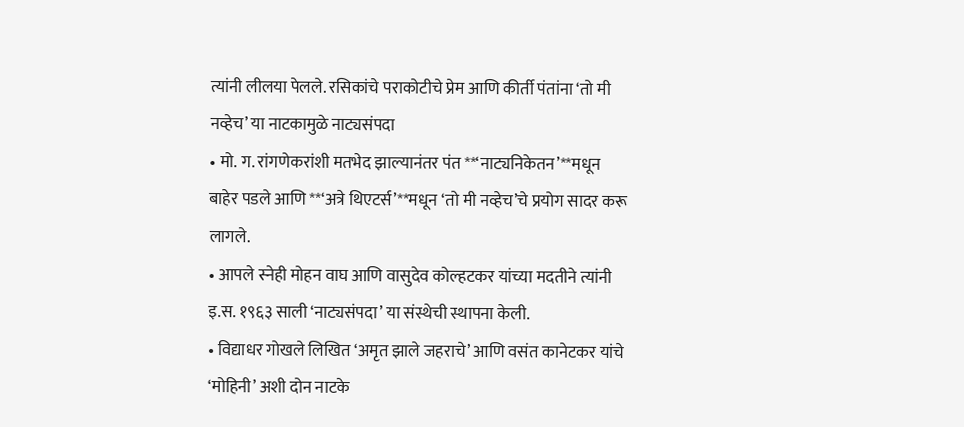त्यांनी लीलया पेलले. रसिकांचे पराकोटीचे प्रेम आणि कीर्ती पंतांना ‘तो मी नव्हेच’ या नाटकामुळे नाट्यसंपदा
• मो. ग. रांगणेकरांशी मतभेद झाल्यानंतर पंत **‘नाट्यनिकेतन’**मधून बाहेर पडले आणि **‘अत्रे थिएटर्स’**मधून ‘तो मी नव्हेच’चे प्रयोग सादर करू लागले.
• आपले स्नेही मोहन वाघ आणि वासुदेव कोल्हटकर यांच्या मदतीने त्यांनी इ.स. १९६३ साली ‘नाट्यसंपदा’ या संस्थेची स्थापना केली.
• विद्याधर गोखले लिखित ‘अमृत झाले जहराचे’ आणि वसंत कानेटकर यांचे ‘मोहिनी’ अशी दोन नाटके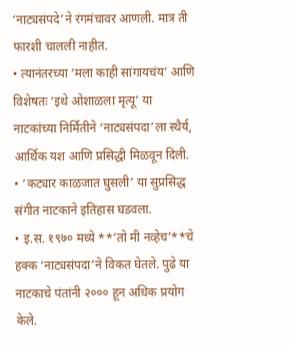‘नाट्यसंपदे’ने रंगमंचावर आणली. मात्र ती फारशी चालली नाहीत.
• त्यानंतरच्या ‘मला काही सांगायचंय’ आणि विशेषतः ‘इथे ओशाळला मृत्यू’ या नाटकांच्या निर्मितीने ‘नाट्यसंपदा’ला स्थैर्य, आर्थिक यश आणि प्रसिद्धी मिळवून दिली.
• ‘कट्यार काळजात घुसली’ या सुप्रसिद्ध संगीत नाटकाने इतिहास घडवला.
• इ.स. १९७० मध्ये **‘तो मी नव्हेच’**चे हक्क ‘नाट्यसंपदा’ने विकत घेतले. पुढे या नाटकाचे पंतांनी २००० हून अधिक प्रयोग केले.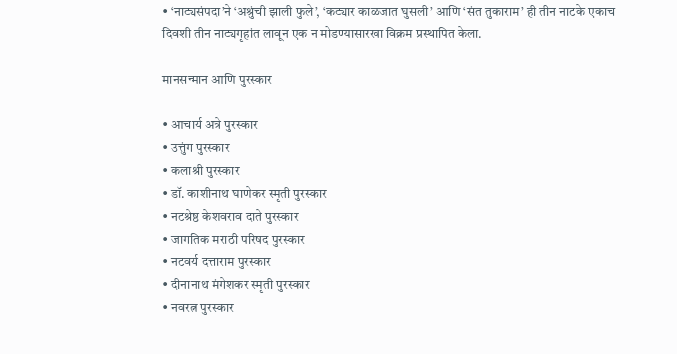• ‘नाट्यसंपदा’ने ‘अश्रुंची झाली फुले’, ‘कट्यार काळजात घुसली’ आणि ‘संत तुकाराम’ ही तीन नाटके एकाच दिवशी तीन नाट्यगृहांत लावून एक न मोडण्यासारखा विक्रम प्रस्थापित केला.

मानसन्मान आणि पुरस्कार

• आचार्य अत्रे पुरस्कार
• उत्तुंग पुरस्कार
• कलाश्री पुरस्कार
• डॉ. काशीनाथ घाणेकर स्मृती पुरस्कार
• नटश्रेष्ठ केशवराव दाते पुरस्कार
• जागतिक मराठी परिषद पुरस्कार
• नटवर्य दत्ताराम पुरस्कार
• दीनानाथ मंगेशकर स्मृती पुरस्कार
• नवरत्न पुरस्कार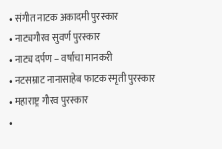• संगीत नाटक अकादमी पुरस्कार
• नाट्यगौरव सुवर्ण पुरस्कार
• नाट्य दर्पण – वर्षाचा मानकरी
• नटसम्राट नानासाहेब फाटक स्मृती पुरस्कार
• महाराष्ट्र गौरव पुरस्कार
•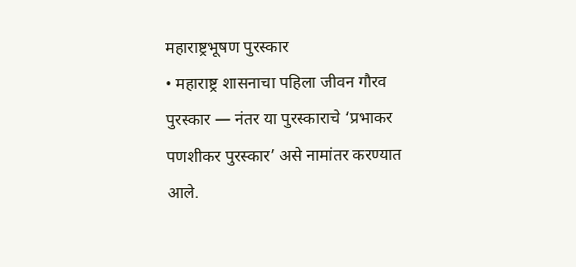महाराष्ट्रभूषण पुरस्कार
• महाराष्ट्र शासनाचा पहिला जीवन गौरव पुरस्कार — नंतर या पुरस्काराचे ‘प्रभाकर पणशीकर पुरस्कार’ असे नामांतर करण्यात आले.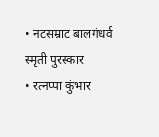• नटसम्राट बालगंधर्व स्मृती पुरस्कार
• रत्नप्पा कुंभार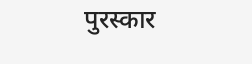पुरस्कार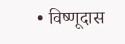• विष्णूदास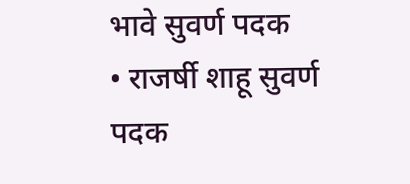भावे सुवर्ण पदक
• राजर्षी शाहू सुवर्ण पदक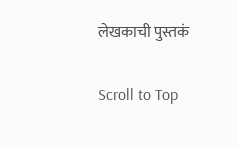लेखकाची पुस्तकं

Scroll to Top